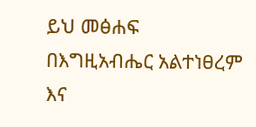ይህ መፅሐፍ በእግዚአብሔር አልተነፀረም እና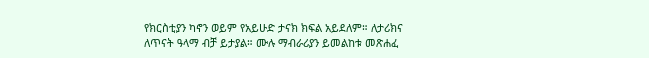የክርስቲያን ካኖን ወይም የአይሁድ ታናክ ክፍል አይደለም። ለታሪክና ለጥናት ዓላማ ብቻ ይታያል። ሙሉ ማብራሪያን ይመልከቱ መጽሐፈ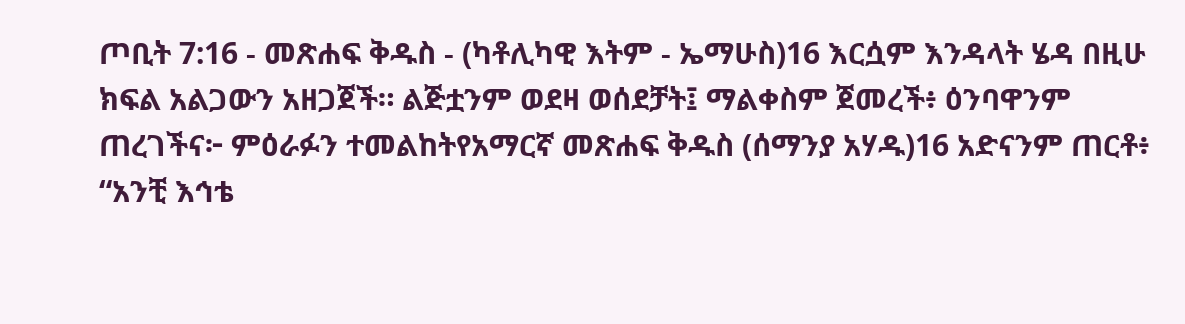ጦቢት 7:16 - መጽሐፍ ቅዱስ - (ካቶሊካዊ እትም - ኤማሁስ)16 እርሷም እንዳላት ሄዳ በዚሁ ክፍል አልጋውን አዘጋጀች። ልጅቷንም ወደዛ ወሰደቻት፤ ማልቀስም ጀመረች፥ ዕንባዋንም ጠረገችና፦ ምዕራፉን ተመልከትየአማርኛ መጽሐፍ ቅዱስ (ሰማንያ አሃዱ)16 አድናንም ጠርቶ፥ “አንቺ እኅቴ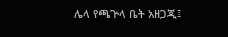ሌላ የጫጕላ ቤት አዘጋጂ፤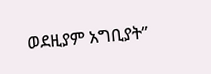ወደዚያም አግቢያት”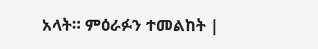አላት። ምዕራፉን ተመልከት |